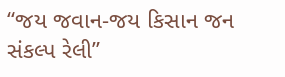“જય જવાન-જય કિસાન જન સંકલ્પ રેલી”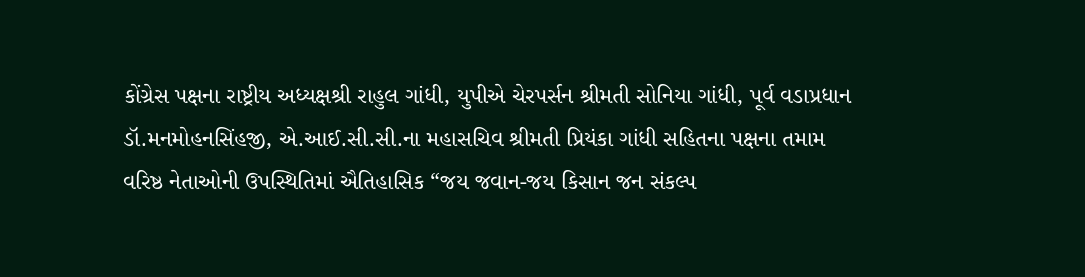કોંગ્રેસ પક્ષના રાષ્ટ્રીય અધ્યક્ષશ્રી રાહુલ ગાંધી, યુપીએ ચેરપર્સન શ્રીમતી સોનિયા ગાંધી, પૂર્વ વડાપ્રધાન ડૉ.મનમોહનસિંહજી, એ.આઈ.સી.સી.ના મહાસચિવ શ્રીમતી પ્રિયંકા ગાંધી સહિતના પક્ષના તમામ વરિષ્ઠ નેતાઓની ઉપસ્થિતિમાં ઐતિહાસિક “જય જવાન-જય કિસાન જન સંકલ્પ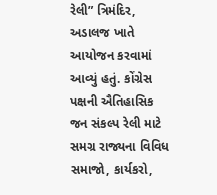રેલી” ત્રિમંદિર, અડાલજ ખાતે આયોજન કરવામાં આવ્યું હતું. કોંગ્રેસ પક્ષની ઐતિહાસિક જન સંકલ્પ રેલી માટે સમગ્ર રાજ્યના વિવિધ સમાજો, કાર્યકરો,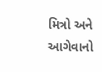મિત્રો અને આગેવાનો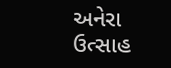અનેરા ઉત્સાહ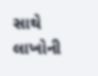સાથે લાખોની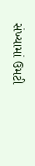સંખ્યામાં ઉમટી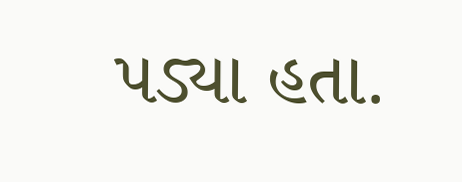પડ્યા હતા.